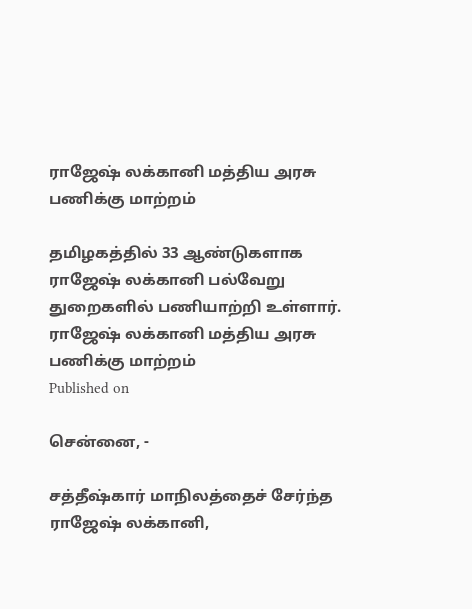ராஜேஷ் லக்கானி மத்திய அரசு பணிக்கு மாற்றம்

தமிழகத்தில் 33 ஆண்டுகளாக ராஜேஷ் லக்கானி பல்வேறு துறைகளில் பணியாற்றி உள்ளார்.
ராஜேஷ் லக்கானி மத்திய அரசு பணிக்கு மாற்றம்
Published on

சென்னை, -

சத்தீஷ்கார் மாநிலத்தைச் சேர்ந்த ராஜேஷ் லக்கானி,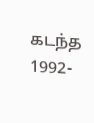கடந்த 1992-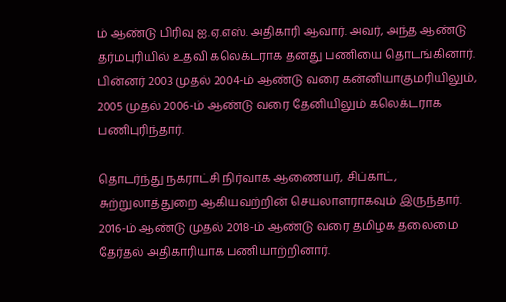ம் ஆண்டு பிரிவு ஐ.ஏ.எஸ். அதிகாரி ஆவார். அவர், அந்த ஆண்டு தர்மபுரியில் உதவி கலெக்டராக தனது பணியை தொடங்கினார். பின்னர் 2003 முதல் 2004-ம் ஆண்டு வரை கன்னியாகுமரியிலும், 2005 முதல் 2006-ம் ஆண்டு வரை தேனியிலும் கலெக்டராக பணிபுரிந்தார்.

தொடர்ந்து நகராட்சி நிர்வாக ஆணையர், சிப்காட், சுற்றுலாத்துறை ஆகியவற்றின் செயலாளராகவும் இருந்தார். 2016-ம் ஆண்டு முதல் 2018-ம் ஆண்டு வரை தமிழக தலைமை தேர்தல் அதிகாரியாக பணியாற்றினார்.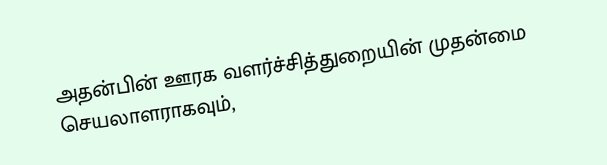அதன்பின் ஊரக வளர்ச்சித்துறையின் முதன்மை செயலாளராகவும்,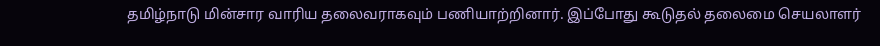தமிழ்நாடு மின்சார வாரிய தலைவராகவும் பணியாற்றினார். இப்போது கூடுதல் தலைமை செயலாளர்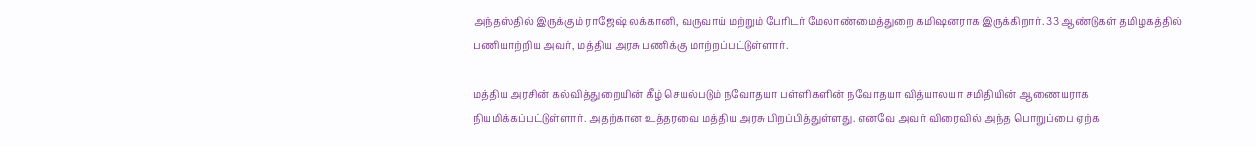அந்தஸ்தில் இருக்கும் ராஜேஷ் லக்கானி, வருவாய் மற்றும் பேரிடர் மேலாண்மைத்துறை கமிஷனராக இருக்கிறார். 33 ஆண்டுகள் தமிழகத்தில் பணியாற்றிய அவர், மத்திய அரசு பணிக்கு மாற்றப்பட்டுள்ளார்.

மத்திய அரசின் கல்வித்துறையின் கீழ் செயல்படும் நவோதயா பள்ளிகளின் நவோதயா வித்யாலயா சமிதியின் ஆணையராக நியமிக்கப்பட்டுள்ளார். அதற்கான உத்தரவை மத்திய அரசு பிறப்பித்துள்ளது. எனவே அவர் விரைவில் அந்த பொறுப்பை ஏற்க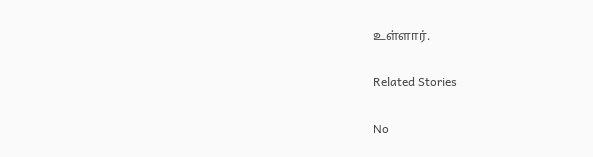உள்ளார்.

Related Stories

No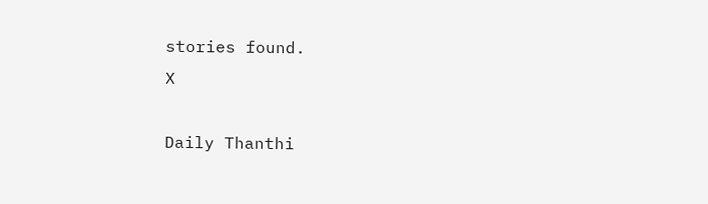stories found.
X

Daily Thanthi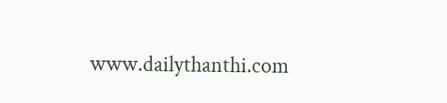www.dailythanthi.com